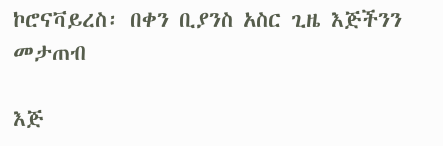ኮሮናቫይረስ፡ በቀን ቢያንስ አስር ጊዜ እጅችንን መታጠብ

እጅ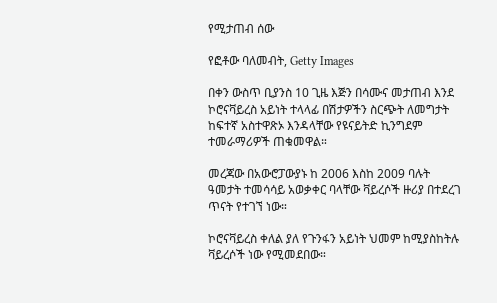የሚታጠብ ሰው

የፎቶው ባለመብት, Getty Images

በቀን ውስጥ ቢያንስ 10 ጊዜ እጅን በሳሙና መታጠብ እንደ ኮሮናቫይረስ አይነት ተላላፊ በሽታዎችን ስርጭት ለመግታት ከፍተኛ አስተዋጽኦ እንዳላቸው የዩናይትድ ኪንግደም ተመራማሪዎች ጠቁመዋል።

መረጃው በአውሮፓውያኑ ከ 2006 እስከ 2009 ባሉት ዓመታት ተመሳሳይ አወቃቀር ባላቸው ቫይረሶች ዙሪያ በተደረገ ጥናት የተገኘ ነው።

ኮሮናቫይረስ ቀለል ያለ የጉንፋን አይነት ህመም ከሚያስከትሉ ቫይረሶች ነው የሚመደበው።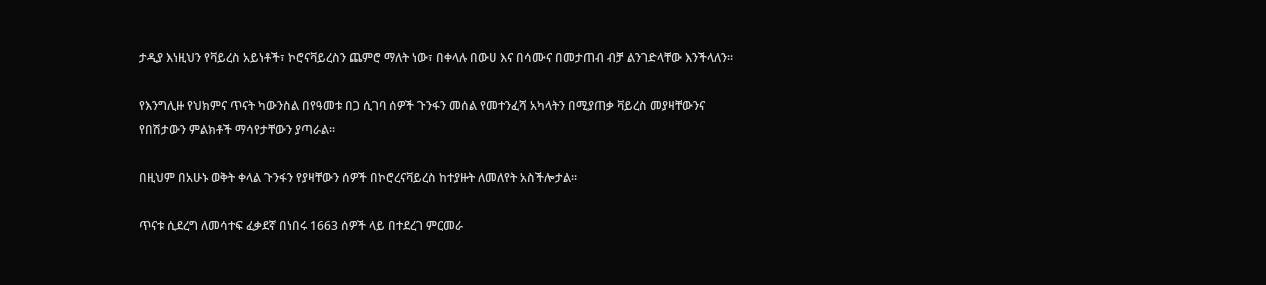ታዲያ እነዚህን የቫይረስ አይነቶች፣ ኮሮናቫይረስን ጨምሮ ማለት ነው፣ በቀላሉ በውሀ እና በሳሙና በመታጠብ ብቻ ልንገድላቸው እንችላለን።

የእንግሊዙ የህክምና ጥናት ካውንስል በየዓመቱ በጋ ሲገባ ሰዎች ጉንፋን መሰል የመተንፈሻ አካላትን በሚያጠቃ ቫይረስ መያዛቸውንና የበሽታውን ምልክቶች ማሳየታቸውን ያጣራል።

በዚህም በአሁኑ ወቅት ቀላል ጉንፋን የያዛቸውን ሰዎች በኮሮረናቫይረስ ከተያዙት ለመለየት አስችሎታል።

ጥናቱ ሲደረግ ለመሳተፍ ፈቃደኛ በነበሩ 1663 ሰዎች ላይ በተደረገ ምርመራ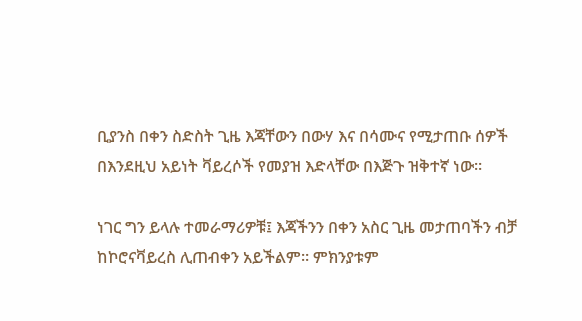ቢያንስ በቀን ስድስት ጊዜ እጃቸውን በውሃ እና በሳሙና የሚታጠቡ ሰዎች በእንደዚህ አይነት ቫይረሶች የመያዝ እድላቸው በእጅጉ ዝቅተኛ ነው።

ነገር ግን ይላሉ ተመራማሪዎቹ፤ እጃችንን በቀን አስር ጊዜ መታጠባችን ብቻ ከኮሮናቫይረስ ሊጠብቀን አይችልም። ምክንያቱም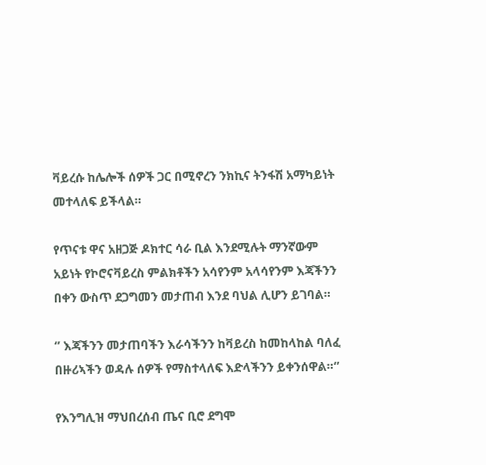ቫይረሱ ከሌሎች ሰዎች ጋር በሚኖረን ንክኪና ትንፋሽ አማካይነት መተላለፍ ይችላል።

የጥናቱ ዋና አዘጋጅ ዶክተር ሳራ ቢል እንደሚሉት ማንኛውም አይነት የኮሮናቫይረስ ምልክቶችን አሳየንም አላሳየንም እጃችንን በቀን ውስጥ ደጋግመን መታጠብ እንደ ባህል ሊሆን ይገባል።

‘’ እጃችንን መታጠባችን እራሳችንን ከቫይረስ ከመከላከል ባለፈ በዙሪኣችን ወዳሉ ሰዎች የማስተላለፍ እድላችንን ይቀንሰዋል።‘’

የእንግሊዝ ማህበረሰብ ጤና ቢሮ ደግሞ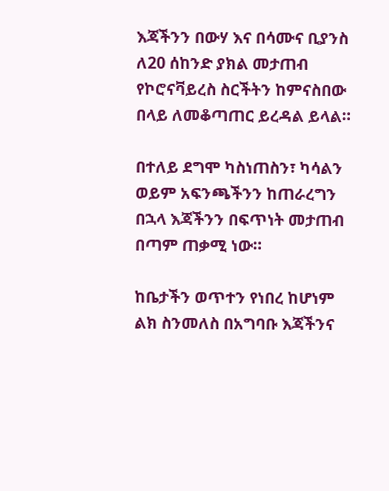እጃችንን በውሃ እና በሳሙና ቢያንስ ለ20 ሰከንድ ያክል መታጠብ የኮሮናቫይረስ ስርችትን ከምናስበው በላይ ለመቆጣጠር ይረዳል ይላል።

በተለይ ደግሞ ካስነጠስን፣ ካሳልን ወይም አፍንጫችንን ከጠራረግን በኋላ እጃችንን በፍጥነት መታጠብ በጣም ጠቃሚ ነው።

ከቤታችን ወጥተን የነበረ ከሆነም ልክ ስንመለስ በአግባቡ እጃችንና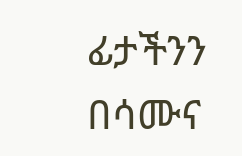ፊታችንን በሳሙና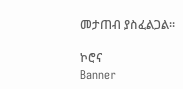መታጠብ ያስፈልጋል።

ኮሮና
Banner